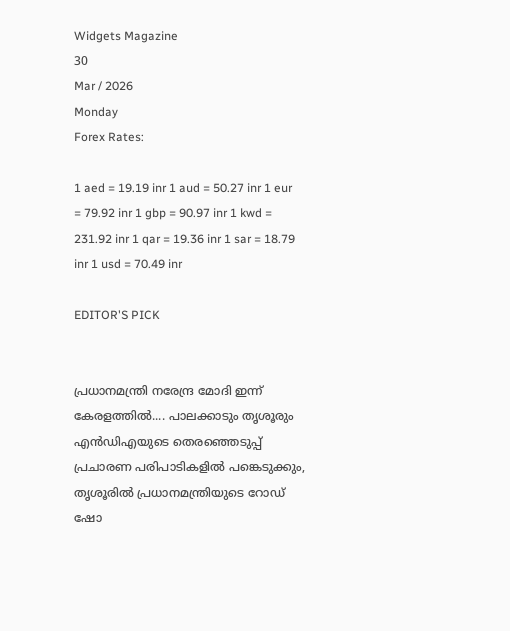Widgets Magazine
30
Mar / 2026
Monday
Forex Rates:

1 aed = 19.19 inr 1 aud = 50.27 inr 1 eur = 79.92 inr 1 gbp = 90.97 inr 1 kwd = 231.92 inr 1 qar = 19.36 inr 1 sar = 18.79 inr 1 usd = 70.49 inr

EDITOR'S PICK


പ്രധാനമന്ത്രി നരേന്ദ്ര മോദി ഇന്ന് കേരളത്തിൽ.... പാലക്കാടും തൃശൂരും എൻഡിഎയുടെ തെരഞ്ഞെടുപ്പ് പ്രചാരണ പരിപാടികളിൽ പങ്കെടുക്കും, തൃശൂരിൽ പ്രധാനമന്ത്രിയുടെ റോഡ് ഷോ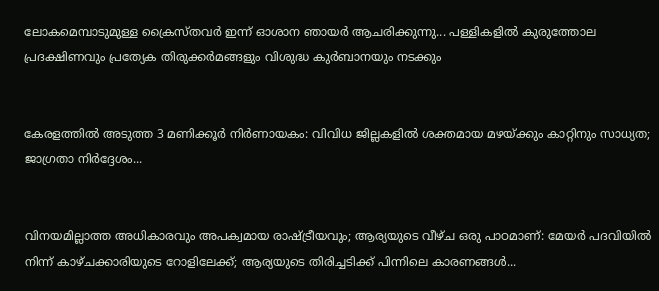ലോകമെമ്പാടുമുള്ള ക്രൈസ്തവർ ഇന്ന് ഓശാന ഞായർ ആചരിക്കുന്നു... പള്ളികളിൽ കുരുത്തോല പ്രദക്ഷിണവും പ്രത്യേക തിരുക്കർമങ്ങളും വിശുദ്ധ കുർബാനയും നടക്കും


കേരളത്തിൽ അടുത്ത 3 മണിക്കൂർ നിർണായകം: വിവിധ ജില്ലകളിൽ ശക്തമായ മഴയ്ക്കും കാറ്റിനും സാധ്യത; ജാഗ്രതാ നിർദ്ദേശം...


വിനയമില്ലാത്ത അധികാരവും അപക്വമായ രാഷ്ട്രീയവും; ആര്യയുടെ വീഴ്ച ഒരു പാഠമാണ്: മേയർ പദവിയിൽ നിന്ന് കാഴ്ചക്കാരിയുടെ റോളിലേക്ക്; ആര്യയുടെ തിരിച്ചടിക്ക് പിന്നിലെ കാരണങ്ങൾ...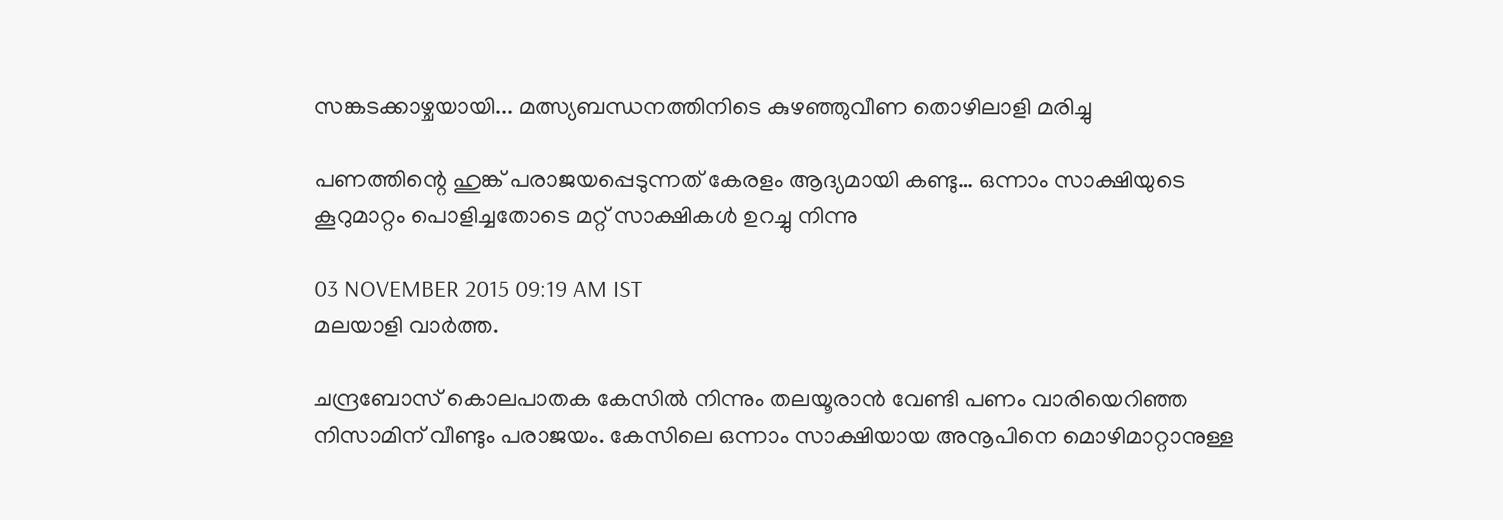സങ്കടക്കാഴ്ചയായി... മത്സ്യബന്ധനത്തിനിടെ കുഴഞ്ഞുവീണ തൊഴിലാളി മരിച്ചു

പണത്തിന്റെ ഹുങ്ക് പരാജയപ്പെടുന്നത് കേരളം ആദ്യമായി കണ്ടു… ഒന്നാം സാക്ഷിയുടെ കൂറുമാറ്റം പൊളിച്ചതോടെ മറ്റ് സാക്ഷികള്‍ ഉറച്ചു നിന്നു

03 NOVEMBER 2015 09:19 AM IST
മലയാളി വാര്‍ത്ത.

ചന്ദ്രബോസ് കൊലപാതക കേസില്‍ നിന്നും തലയൂരാന്‍ വേണ്ടി പണം വാരിയെറിഞ്ഞ നിസാമിന് വീണ്ടും പരാജയം. കേസിലെ ഒന്നാം സാക്ഷിയായ അനൂപിനെ മൊഴിമാറ്റാനുള്ള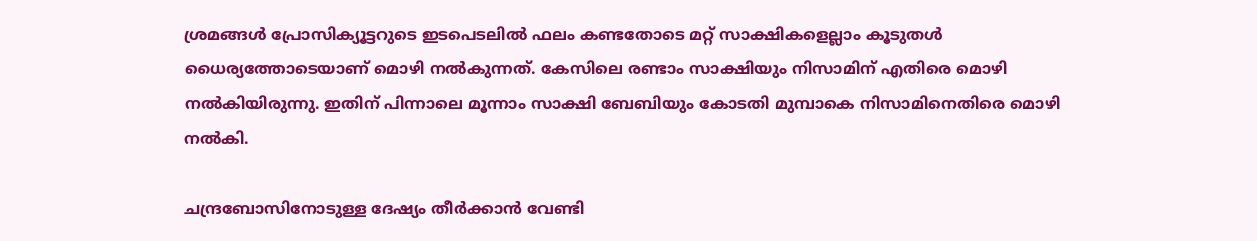ശ്രമങ്ങള്‍ പ്രോസിക്യൂട്ടറുടെ ഇടപെടലില്‍ ഫലം കണ്ടതോടെ മറ്റ് സാക്ഷികളെല്ലാം കൂടുതള്‍ ധൈര്യത്തോടെയാണ് മൊഴി നല്‍കുന്നത്. കേസിലെ രണ്ടാം സാക്ഷിയും നിസാമിന് എതിരെ മൊഴി നല്‍കിയിരുന്നു. ഇതിന് പിന്നാലെ മൂന്നാം സാക്ഷി ബേബിയും കോടതി മുമ്പാകെ നിസാമിനെതിരെ മൊഴി നല്‍കി.

ചന്ദ്രബോസിനോടുള്ള ദേഷ്യം തീര്‍ക്കാന്‍ വേണ്ടി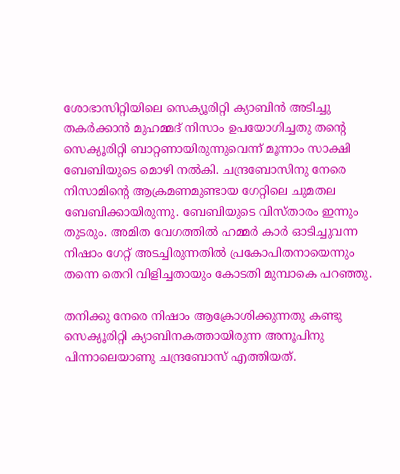ശോഭാസിറ്റിയിലെ സെക്യൂരിറ്റി ക്യാബിന്‍ അടിച്ചു തകര്‍ക്കാന്‍ മുഹമ്മദ് നിസാം ഉപയോഗിച്ചതു തന്റെ സെക്യൂരിറ്റി ബാറ്റണായിരുന്നുവെന്ന് മൂന്നാം സാക്ഷി ബേബിയുടെ മൊഴി നല്‍കി. ചന്ദ്രബോസിനു നേരെ നിസാമിന്റെ ആക്രമണമുണ്ടായ ഗേറ്റിലെ ചുമതല ബേബിക്കായിരുന്നു. ബേബിയുടെ വിസ്താരം ഇന്നും തുടരും. അമിത വേഗത്തില്‍ ഹമ്മര്‍ കാര്‍ ഓടിച്ചുവന്ന നിഷാം ഗേറ്റ് അടച്ചിരുന്നതില്‍ പ്രകോപിതനായെന്നും തന്നെ തെറി വിളിച്ചതായും കോടതി മുമ്പാകെ പറഞ്ഞു.

തനിക്കു നേരെ നിഷാം ആക്രോശിക്കുന്നതു കണ്ടു സെക്യൂരിറ്റി ക്യാബിനകത്തായിരുന്ന അനൂപിനു പിന്നാലെയാണു ചന്ദ്രബോസ് എത്തിയത്.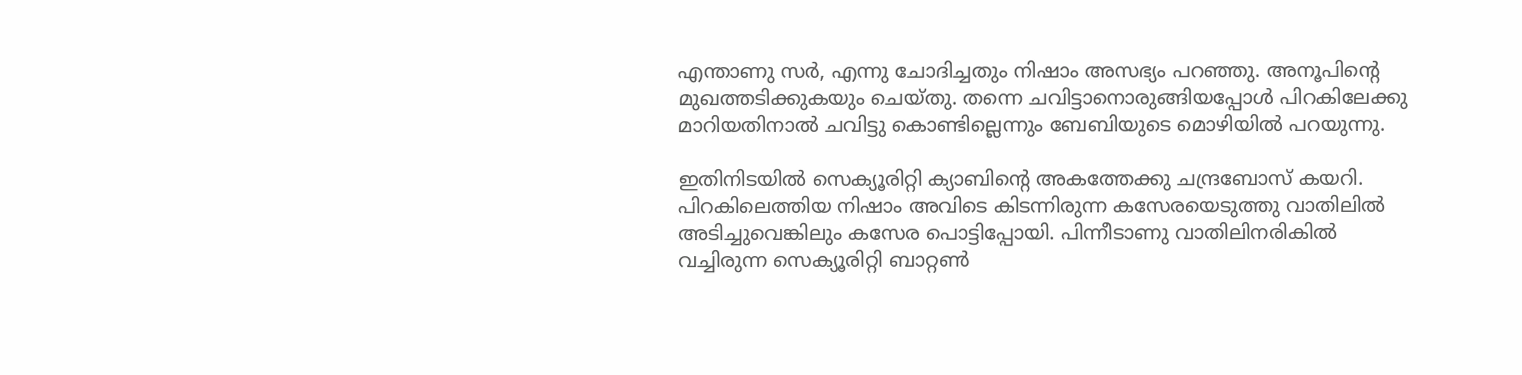എന്താണു സര്‍, എന്നു ചോദിച്ചതും നിഷാം അസഭ്യം പറഞ്ഞു. അനൂപിന്റെ മുഖത്തടിക്കുകയും ചെയ്തു. തന്നെ ചവിട്ടാനൊരുങ്ങിയപ്പോള്‍ പിറകിലേക്കു മാറിയതിനാല്‍ ചവിട്ടു കൊണ്ടില്ലെന്നും ബേബിയുടെ മൊഴിയില്‍ പറയുന്നു.

ഇതിനിടയില്‍ സെക്യൂരിറ്റി ക്യാബിന്റെ അകത്തേക്കു ചന്ദ്രബോസ് കയറി. പിറകിലെത്തിയ നിഷാം അവിടെ കിടന്നിരുന്ന കസേരയെടുത്തു വാതിലില്‍ അടിച്ചുവെങ്കിലും കസേര പൊട്ടിപ്പോയി. പിന്നീടാണു വാതിലിനരികില്‍ വച്ചിരുന്ന സെക്യൂരിറ്റി ബാറ്റണ്‍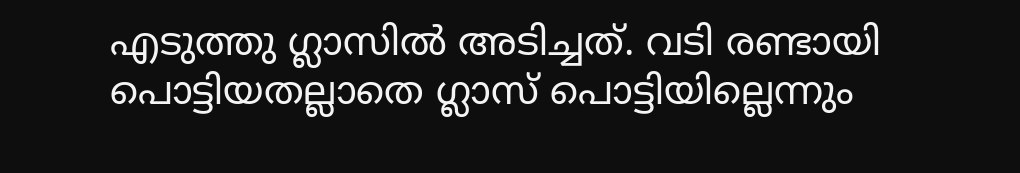എടുത്തു ഗ്ലാസില്‍ അടിച്ചത്. വടി രണ്ടായി പൊട്ടിയതല്ലാതെ ഗ്ലാസ് പൊട്ടിയില്ലെന്നും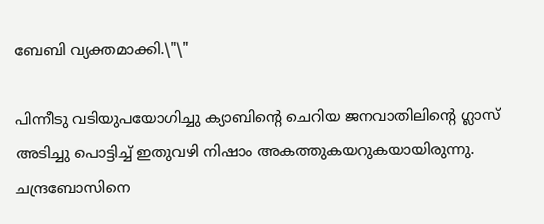ബേബി വ്യക്തമാക്കി.\"\"

പിന്നീടു വടിയുപയോഗിച്ചു ക്യാബിന്റെ ചെറിയ ജനവാതിലിന്റെ ഗ്ലാസ് അടിച്ചു പൊട്ടിച്ച് ഇതുവഴി നിഷാം അകത്തുകയറുകയായിരുന്നു. ചന്ദ്രബോസിനെ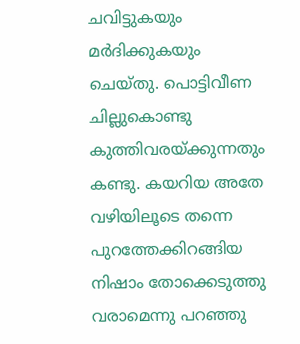ചവിട്ടുകയും മര്‍ദിക്കുകയും ചെയ്തു. പൊട്ടിവീണ ചില്ലുകൊണ്ടു കുത്തിവരയ്ക്കുന്നതും കണ്ടു. കയറിയ അതേ വഴിയിലൂടെ തന്നെ പുറത്തേക്കിറങ്ങിയ നിഷാം തോക്കെടുത്തു വരാമെന്നു പറഞ്ഞു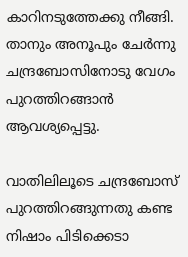കാറിനടുത്തേക്കു നീങ്ങി. താനും അനൂപും ചേര്‍ന്നു ചന്ദ്രബോസിനോടു വേഗം പുറത്തിറങ്ങാന്‍ ആവശ്യപ്പെട്ടു.

വാതിലിലൂടെ ചന്ദ്രബോസ് പുറത്തിറങ്ങുന്നതു കണ്ട നിഷാം പിടിക്കെടാ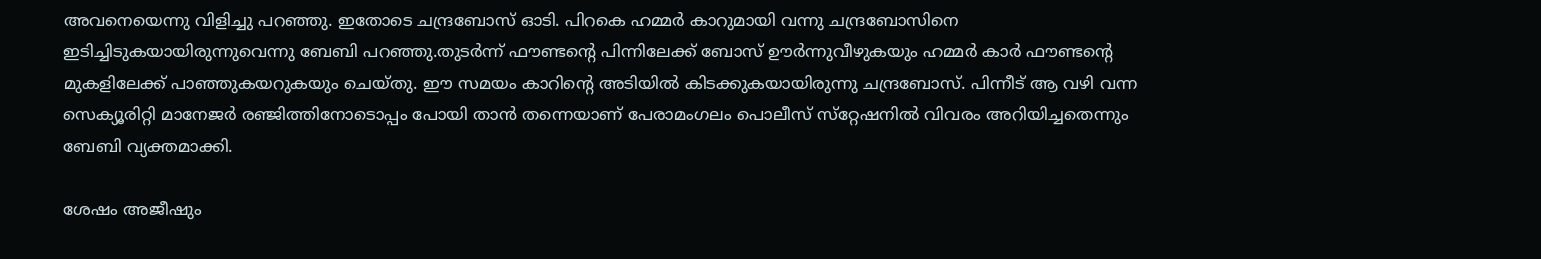അവനെയെന്നു വിളിച്ചു പറഞ്ഞു. ഇതോടെ ചന്ദ്രബോസ് ഓടി. പിറകെ ഹമ്മര്‍ കാറുമായി വന്നു ചന്ദ്രബോസിനെ ഇടിച്ചിടുകയായിരുന്നുവെന്നു ബേബി പറഞ്ഞു.തുടര്‍ന്ന് ഫൗണ്ടന്റെ പിന്നിലേക്ക് ബോസ് ഊര്‍ന്നുവീഴുകയും ഹമ്മര്‍ കാര്‍ ഫൗണ്ടന്റെ മുകളിലേക്ക് പാഞ്ഞുകയറുകയും ചെയ്തു. ഈ സമയം കാറിന്റെ അടിയില്‍ കിടക്കുകയായിരുന്നു ചന്ദ്രബോസ്. പിന്നീട് ആ വഴി വന്ന സെക്യൂരിറ്റി മാനേജര്‍ രഞ്ജിത്തിനോടൊപ്പം പോയി താന്‍ തന്നെയാണ് പേരാമംഗലം പൊലീസ് സ്‌റ്റേഷനില്‍ വിവരം അറിയിച്ചതെന്നും ബേബി വ്യക്തമാക്കി.

ശേഷം അജീഷും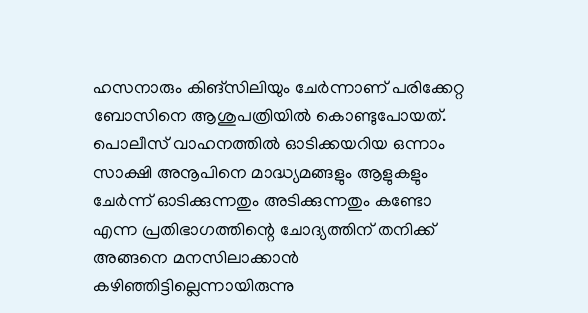ഹസനാരും കിങ്‌സിലിയും ചേര്‍ന്നാണ് പരിക്കേറ്റ ബോസിനെ ആശുപത്രിയില്‍ കൊണ്ടുപോയത്. പൊലീസ് വാഹനത്തില്‍ ഓടിക്കയറിയ ഒന്നാം സാക്ഷി അനൂപിനെ മാദ്ധ്യമങ്ങളും ആളുകളും ചേര്‍ന്ന് ഓടിക്കുന്നതും അടിക്കുന്നതും കണ്ടോ എന്ന പ്രതിഭാഗത്തിന്റെ ചോദ്യത്തിന് തനിക്ക് അങ്ങനെ മനസിലാക്കാന്‍ കഴിഞ്ഞിട്ടില്ലെന്നായിരുന്നു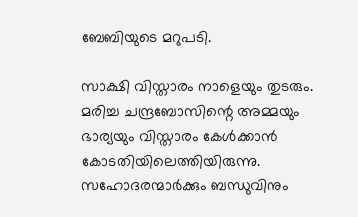ബേബിയുടെ മറുപടി.

സാക്ഷി വിസ്താരം നാളെയും തുടരും. മരിച്ച ചന്ദ്രബോസിന്റെ അമ്മയും ഭാര്യയും വിസ്താരം കേള്‍ക്കാന്‍ കോടതിയിലെത്തിയിരുന്നു. സഹോദരന്മാര്‍ക്കും ബന്ധുവിനും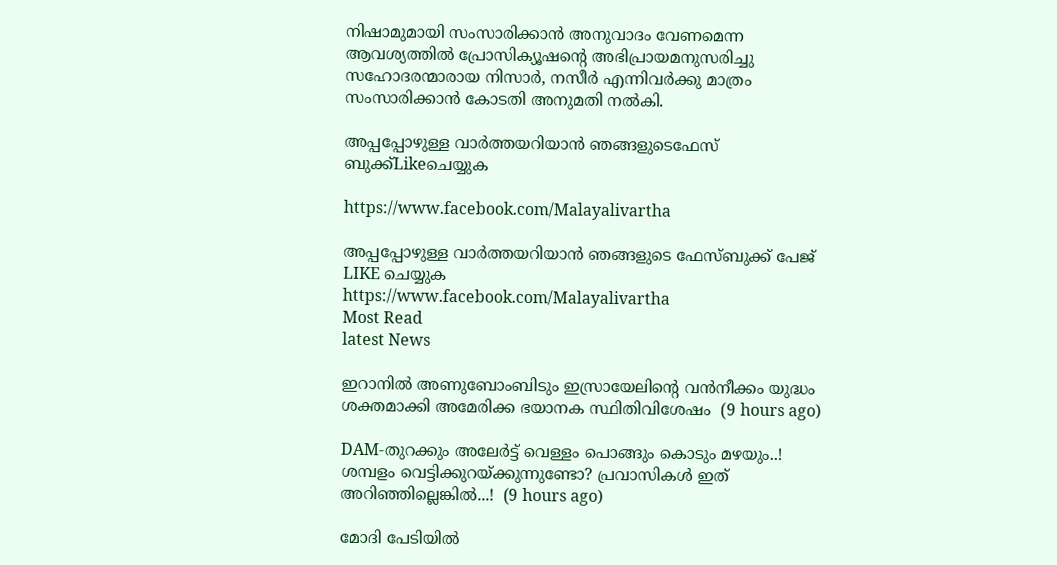നിഷാമുമായി സംസാരിക്കാന്‍ അനുവാദം വേണമെന്ന ആവശ്യത്തില്‍ പ്രോസിക്യൂഷന്റെ അഭിപ്രായമനുസരിച്ചു സഹോദരന്മാരായ നിസാര്‍, നസീര്‍ എന്നിവര്‍ക്കു മാത്രം സംസാരിക്കാന്‍ കോടതി അനുമതി നല്‍കി.

അപ്പപ്പോഴുള്ള വാര്‍ത്തയറിയാന്‍ ഞങ്ങളുടെഫേസ്‌ ബുക്ക്‌Likeചെയ്യുക

https://www.facebook.com/Malayalivartha

അപ്പപ്പോഴുള്ള വാര്‍ത്തയറിയാന്‍ ഞങ്ങളുടെ ഫേസ്‌ബുക്ക്‌ പേജ് LIKE ചെയ്യുക
https://www.facebook.com/Malayalivartha
Most Read
latest News

ഇറാനില്‍ അണുബോംബിടും ഇസ്രായേലിന്റെ വന്‍നീക്കം യുദ്ധം ശക്തമാക്കി അമേരിക്ക ഭയാനക സ്ഥിതിവിശേഷം  (9 hours ago)

DAM-തുറക്കും അലേർട്ട് വെള്ളം പൊങ്ങും കൊടും മഴയും..! ശമ്പളം വെട്ടിക്കുറയ്ക്കുന്നുണ്ടോ? പ്രവാസികൾ ഇത് അറിഞ്ഞില്ലെങ്കിൽ...!  (9 hours ago)

മോദി പേടിയിൽ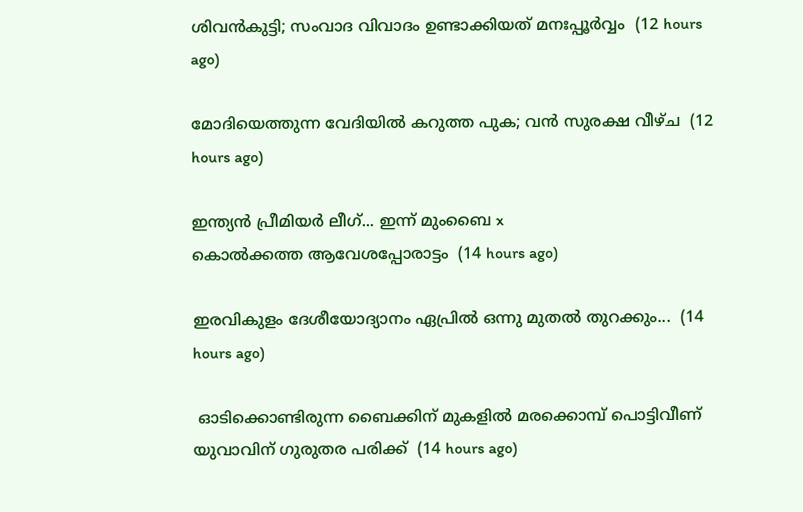ശിവൻകുട്ടി; സംവാദ വിവാദം ഉണ്ടാക്കിയത് മനഃപ്പൂർവ്വം  (12 hours ago)

മോദിയെത്തുന്ന വേദിയിൽ കറുത്ത പുക; വൻ സുരക്ഷ വീഴ്ച  (12 hours ago)

ഇന്ത്യൻ പ്രീമിയർ ലീഗ്... ഇന്ന് മുംബൈ x
കൊൽക്കത്ത ആവേശപ്പോരാട്ടം  (14 hours ago)

ഇരവികുളം ദേശീയോദ്യാനം ഏപ്രിൽ ഒന്നു മുതൽ തുറക്കും...  (14 hours ago)

 ഓടിക്കൊണ്ടിരുന്ന ബൈക്കിന് മുകളില്‍ മരക്കൊമ്പ് പൊട്ടിവീണ് യുവാവിന് ഗുരുതര പരിക്ക്  (14 hours ago)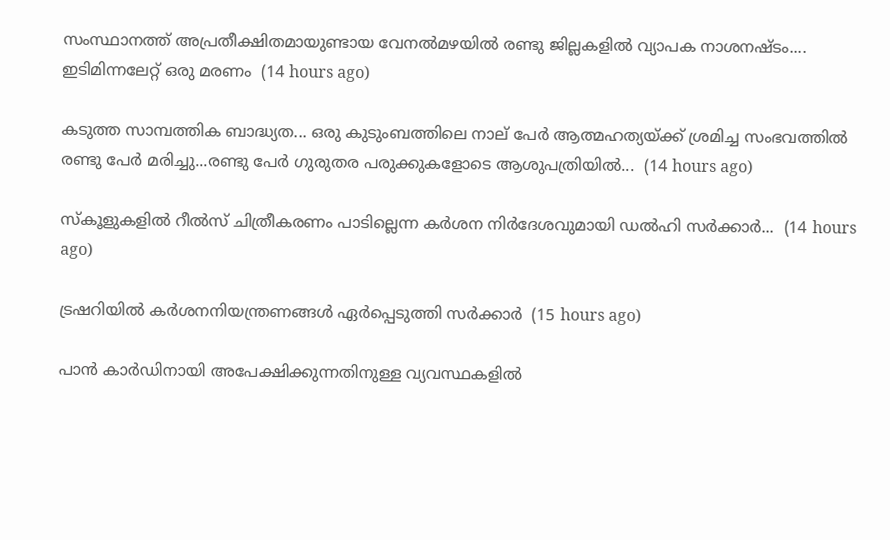സംസ്ഥാനത്ത് അപ്രതീക്ഷിതമായുണ്ടായ വേനൽമഴയിൽ രണ്ടു ജില്ലകളിൽ വ്യാപക നാശനഷ്ടം.... ഇടിമിന്നലേറ്റ് ഒരു മരണം  (14 hours ago)

കടുത്ത സാമ്പത്തിക ബാദ്ധ്യത... ഒരു കുടുംബത്തിലെ നാല് പേർ ആത്മഹത്യയ്ക്ക് ശ്രമിച്ച സംഭവത്തിൽ രണ്ടു പേർ മരിച്ചു...രണ്ടു പേർ ഗുരുതര പരുക്കുകളോടെ ആശുപത്രിയിൽ...  (14 hours ago)

സ്‌കൂളുകളിൽ റീൽസ് ചിത്രീകരണം പാടില്ലെന്ന കർശന നിർദേശവുമായി ഡൽഹി സർക്കാർ...  (14 hours ago)

ട്രഷറിയിൽ കർശനനിയന്ത്രണങ്ങൾ ഏർപ്പെടുത്തി സർക്കാർ  (15 hours ago)

പാൻ കാർഡിനായി അപേക്ഷിക്കുന്നതിനുള്ള വ്യവസ്ഥകളിൽ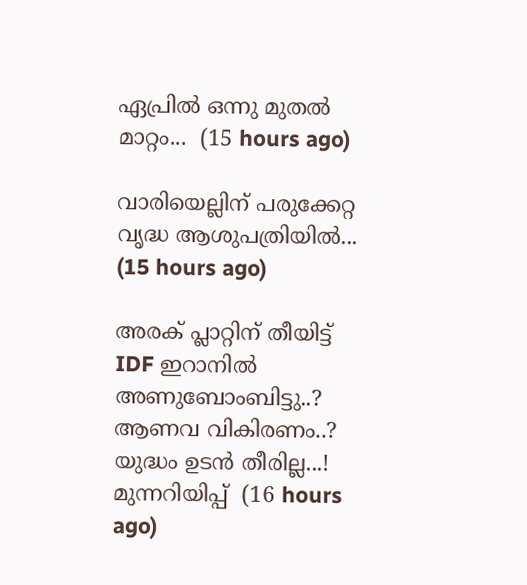ഏപ്രിൽ ഒന്നു മുതൽ മാറ്റം...  (15 hours ago)

വാരിയെല്ലിന് പരുക്കേറ്റ വൃദ്ധ ആശുപത്രിയിൽ...  (15 hours ago)

അരക് പ്ലാറ്റിന് തീയിട്ട് IDF ഇറാനിൽ അണുബോംബിട്ടു..? ആണവ വികിരണം..? യുദ്ധം ഉടൻ തീരില്ല...! മുന്നറിയിപ്പ്  (16 hours ago)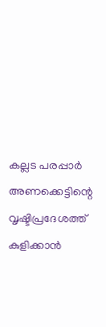കല്ലട പരപ്പാർ അണക്കെട്ടിന്റെ വൃഷ്ടിപ്രദേശത്ത് കുളിക്കാൻ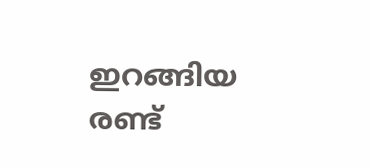ഇറങ്ങിയ രണ്ട്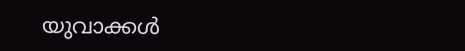യുവാക്കൾ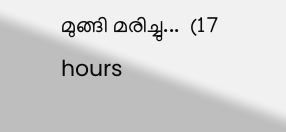മുങ്ങി മരിച്ചു...  (17 hours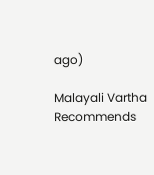ago)

Malayali Vartha Recommends